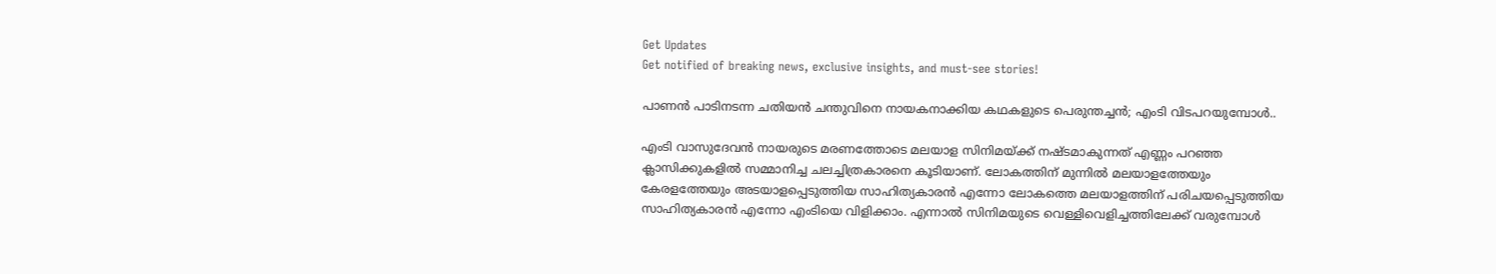Get Updates
Get notified of breaking news, exclusive insights, and must-see stories!

പാണന്‍ പാടിനടന്ന ചതിയന്‍ ചന്തുവിനെ നായകനാക്കിയ കഥകളുടെ പെരുന്തച്ചന്‍; എംടി വിടപറയുമ്പോള്‍..

എംടി വാസുദേവന്‍ നായരുടെ മരണത്തോടെ മലയാള സിനിമയ്ക്ക് നഷ്ടമാകുന്നത് എണ്ണം പറഞ്ഞ ക്ലാസിക്കുകളില്‍ സമ്മാനിച്ച ചലച്ചിത്രകാരനെ കൂടിയാണ്. ലോകത്തിന് മുന്നില്‍ മലയാളത്തേയും കേരളത്തേയും അടയാളപ്പെടുത്തിയ സാഹിത്യകാരന്‍ എന്നോ ലോകത്തെ മലയാളത്തിന് പരിചയപ്പെടുത്തിയ സാഹിത്യകാരന്‍ എന്നോ എംടിയെ വിളിക്കാം. എന്നാല്‍ സിനിമയുടെ വെള്ളിവെളിച്ചത്തിലേക്ക് വരുമ്പോള്‍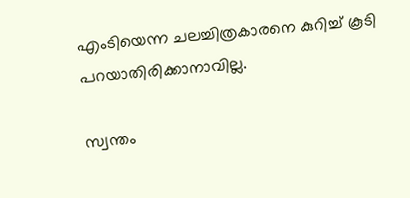എംടിയെന്ന ചലച്ചിത്രകാരനെ കുറിച്ച് കൂടി പറയാതിരിക്കാനാവില്ല.

സ്വന്തം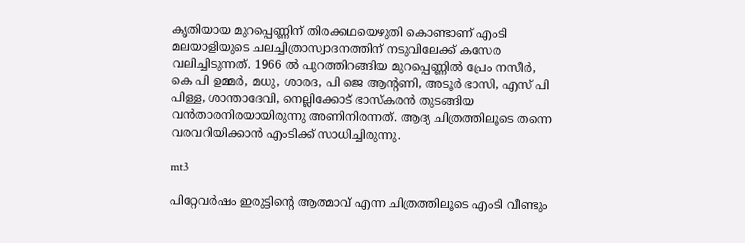കൃതിയായ മുറപ്പെണ്ണിന് തിരക്കഥയെഴുതി കൊണ്ടാണ് എംടി മലയാളിയുടെ ചലച്ചിത്രാസ്വാദനത്തിന് നടുവിലേക്ക് കസേര വലിച്ചിടുന്നത്. 1966 ല്‍ പുറത്തിറങ്ങിയ മുറപ്പെണ്ണില്‍ പ്രേം നസീര്‍, കെ പി ഉമ്മര്‍, മധു, ശാരദ, പി ജെ ആന്റണി, അടൂര്‍ ഭാസി, എസ് പി പിള്ള, ശാന്താദേവി, നെല്ലിക്കോട് ഭാസ്‌കരന്‍ തുടങ്ങിയ വന്‍താരനിരയായിരുന്നു അണിനിരന്നത്. ആദ്യ ചിത്രത്തിലൂടെ തന്നെ വരവറിയിക്കാന്‍ എംടിക്ക് സാധിച്ചിരുന്നു.

mt3

പിറ്റേവര്‍ഷം ഇരുട്ടിന്റെ ആത്മാവ് എന്ന ചിത്രത്തിലൂടെ എംടി വീണ്ടും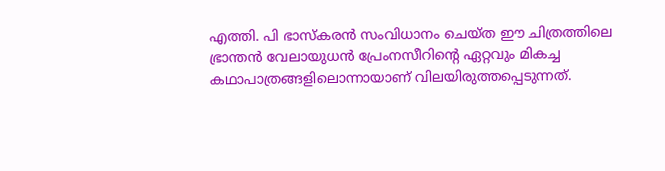എത്തി. പി ഭാസ്‌കരന്‍ സംവിധാനം ചെയ്ത ഈ ചിത്രത്തിലെ ഭ്രാന്തന്‍ വേലായുധന്‍ പ്രേംനസീറിന്റെ ഏറ്റവും മികച്ച കഥാപാത്രങ്ങളിലൊന്നായാണ് വിലയിരുത്തപ്പെടുന്നത്.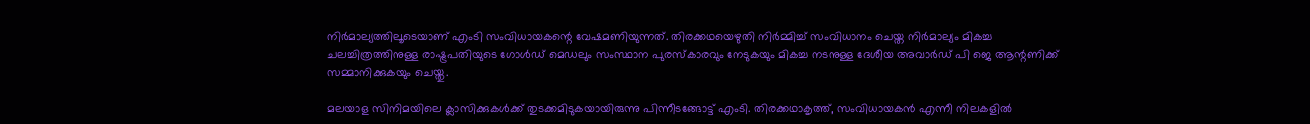നിര്‍മാല്യത്തിലൂടെയാണ് എംടി സംവിധായകന്റെ വേഷമണിയുന്നത്. തിരക്കഥയെഴുതി നിര്‍മ്മിച്ച് സംവിധാനം ചെയ്ത നിര്‍മാല്യം മികച്ച ചലച്ചിത്രത്തിനുള്ള രാഷ്ട്രപതിയുടെ ഗോള്‍ഡ് മെഡലും സംസ്ഥാന പുരസ്‌കാരവും നേടുകയും മികച്ച നടനുള്ള ദേശീയ അവാര്‍ഡ് പി ജെ ആന്റണിക്ക് സമ്മാനിക്കുകയും ചെയ്തു.

മലയാള സിനിമയിലെ ക്ലാസിക്കുകള്‍ക്ക് തുടക്കമിടുകയായിരുന്നു പിന്നീടങ്ങോട്ട് എംടി. തിരക്കഥാകൃത്ത്, സംവിധായകന്‍ എന്നീ നിലകളില്‍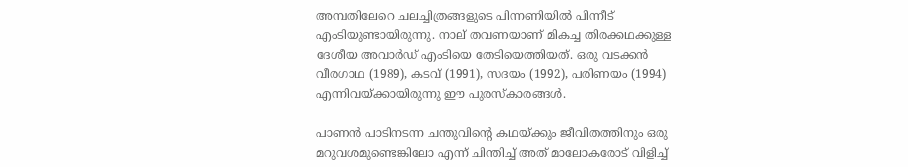അമ്പതിലേറെ ചലച്ചിത്രങ്ങളുടെ പിന്നണിയില്‍ പിന്നീട് എംടിയുണ്ടായിരുന്നു. നാല് തവണയാണ് മികച്ച തിരക്കഥക്കുള്ള ദേശീയ അവാര്‍ഡ് എംടിയെ തേടിയെത്തിയത്. ഒരു വടക്കന്‍ വീരഗാഥ (1989), കടവ് (1991), സദയം (1992), പരിണയം (1994) എന്നിവയ്ക്കായിരുന്നു ഈ പുരസ്‌കാരങ്ങള്‍.

പാണന്‍ പാടിനടന്ന ചന്തുവിന്റെ കഥയ്ക്കും ജീവിതത്തിനും ഒരു മറുവശമുണ്ടെങ്കിലോ എന്ന് ചിന്തിച്ച് അത് മാലോകരോട് വിളിച്ച്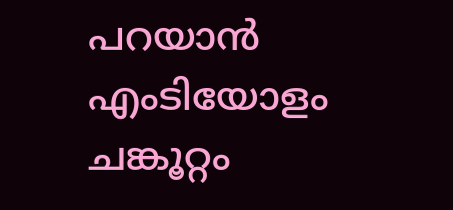പറയാന്‍ എംടിയോളം ചങ്കൂറ്റം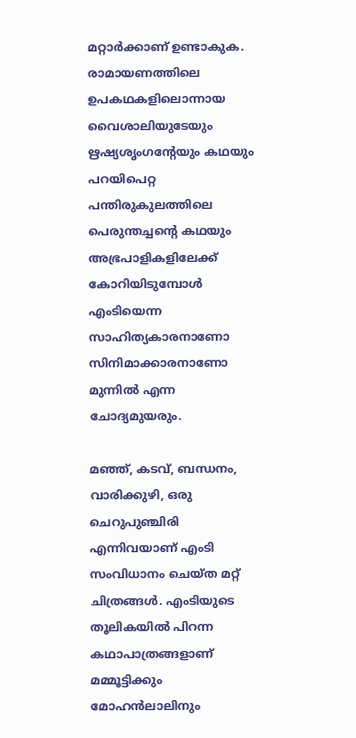മറ്റാര്‍ക്കാണ് ഉണ്ടാകുക. രാമായണത്തിലെ ഉപകഥകളിലൊന്നായ വൈശാലിയുടേയും ഋഷ്യശൃംഗന്റേയും കഥയും പറയിപെറ്റ പന്തിരുകുലത്തിലെ പെരുന്തച്ചന്റെ കഥയും അഭ്രപാളികളിലേക്ക് കോറിയിടുമ്പോള്‍ എംടിയെന്ന സാഹിത്യകാരനാണോ സിനിമാക്കാരനാണോ മുന്നില്‍ എന്ന ചോദ്യമുയരും.

മഞ്ഞ്, കടവ്, ബന്ധനം, വാരിക്കുഴി, ഒരു ചെറുപുഞ്ചിരി എന്നിവയാണ് എംടി സംവിധാനം ചെയ്ത മറ്റ് ചിത്രങ്ങള്‍. എംടിയുടെ തൂലികയില്‍ പിറന്ന കഥാപാത്രങ്ങളാണ് മമ്മൂട്ടിക്കും മോഹന്‍ലാലിനും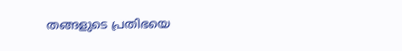തങ്ങളുടെ പ്രതിഭയെ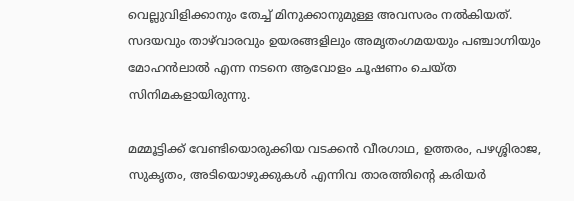വെല്ലുവിളിക്കാനും തേച്ച് മിനുക്കാനുമുള്ള അവസരം നല്‍കിയത്. സദയവും താഴ്‌വാരവും ഉയരങ്ങളിലും അമൃതംഗമയയും പഞ്ചാഗ്നിയും മോഹന്‍ലാല്‍ എന്ന നടനെ ആവോളം ചൂഷണം ചെയ്ത സിനിമകളായിരുന്നു.

മമ്മൂട്ടിക്ക് വേണ്ടിയൊരുക്കിയ വടക്കന്‍ വീരഗാഥ, ഉത്തരം, പഴശ്ശിരാജ, സുകൃതം, അടിയൊഴുക്കുകള്‍ എന്നിവ താരത്തിന്റെ കരിയര്‍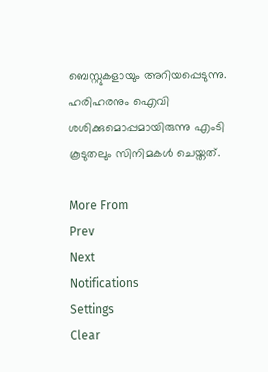ബെസ്റ്റുകളായും അറിയപ്പെടുന്നു. ഹരിഹരനും ഐവി ശശിക്കുമൊപ്പമായിരുന്നു എംടി കൂടുതലും സിനിമകള്‍ ചെയ്തത്.

More From
Prev
Next
Notifications
Settings
Clear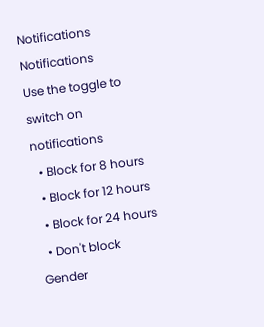Notifications
Notifications
Use the toggle to switch on notifications
  • Block for 8 hours
  • Block for 12 hours
  • Block for 24 hours
  • Don't block
Gender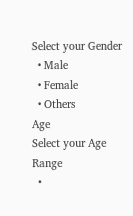Select your Gender
  • Male
  • Female
  • Others
Age
Select your Age Range
  •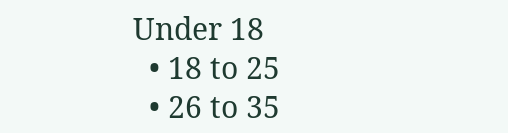Under 18
  • 18 to 25
  • 26 to 35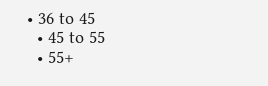• 36 to 45
  • 45 to 55
  • 55+